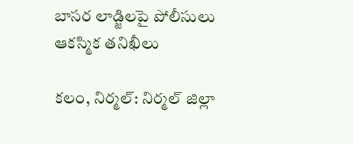బాసర లాడ్జిలపై పోలీసులు ఆకస్మిక తనిఖీలు

కలం, నిర్మల్: నిర్మల్ జిల్లా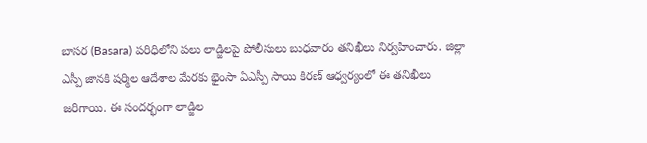బాసర (Basara) పరిధిలోని పలు లాడ్జిలపై పోలీసులు బుధవారం తనిఖీలు నిర్వహించారు. జిల్లా ఎస్పీ జానకి షర్మిల ఆదేశాల మేరకు భైంసా ఏఎస్పీ సాయి కిరణ్ ఆధ్వర్యంలో ఈ తనిఖీలు జరిగాయి. ఈ సందర్భంగా లాడ్జిల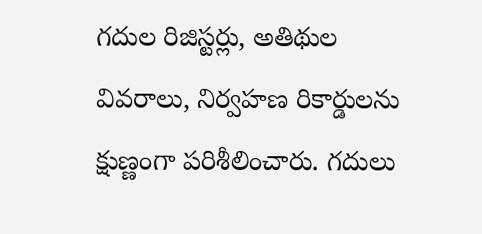గదుల రిజిస్టర్లు, అతిథుల వివరాలు, నిర్వహణ రికార్డులను క్షుణ్ణంగా పరిశీలించారు. గదులు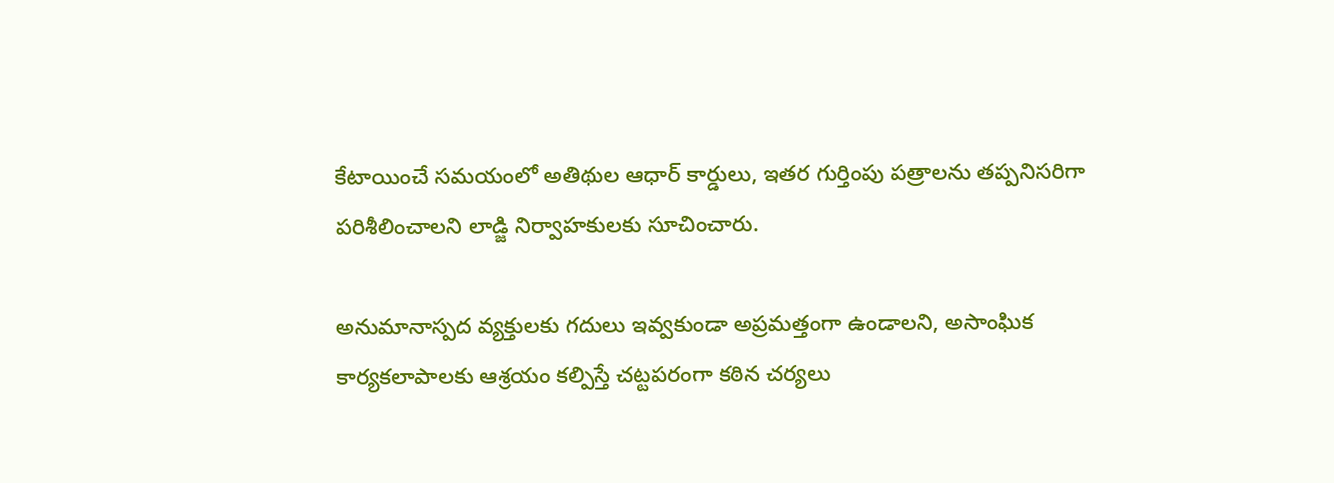కేటాయించే సమయంలో అతిథుల ఆధార్ కార్డులు, ఇతర గుర్తింపు పత్రాలను తప్పనిసరిగా పరిశీలించాలని లాడ్జి నిర్వాహకులకు సూచించారు.

అనుమానాస్పద వ్యక్తులకు గదులు ఇవ్వకుండా అప్రమత్తంగా ఉండాలని, అసాంఘిక కార్యకలాపాలకు ఆశ్రయం కల్పిస్తే చట్టపరంగా కఠిన చర్యలు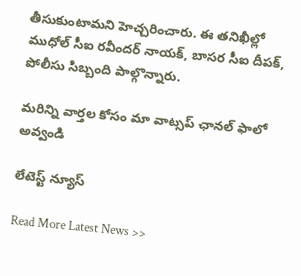తీసుకుంటామని హెచ్చరించారు. ఈ తనిఖీల్లో ముధోల్ సీఐ రవీందర్ నాయక్, బాసర సీఐ దీపక్‌, పోలీసు సిబ్బంది పాల్గొన్నారు.

మ‌రిన్ని వార్త‌ల కోసం మా వాట్స‌ప్ ఛాన‌ల్ ఫాలో అవ్వండి

లేటెస్ట్ న్యూస్‌

Read More Latest News >>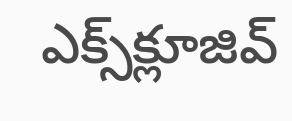ఎక్స్‌క్లూజివ్‌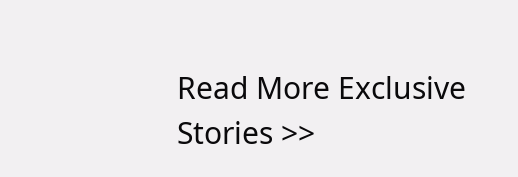Read More Exclusive Stories >>